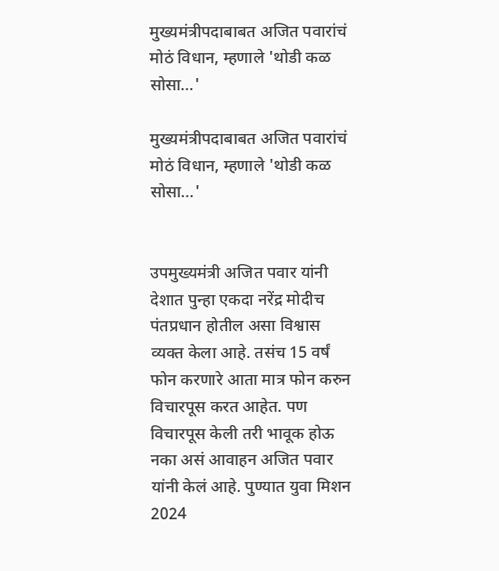मुख्यमंत्रीपदाबाबत अजित पवारांचं मोठं विधान, म्हणाले 'थोडी कळ सोसा…'

मुख्यमंत्रीपदाबाबत अजित पवारांचं मोठं विधान, म्हणाले 'थोडी कळ सोसा…'


उपमुख्यमंत्री अजित पवार यांनी देशात पुन्हा एकदा नरेंद्र मोदीच पंतप्रधान होतील असा विश्वास व्यक्त केला आहे. तसंच 15 वर्षं फोन करणारे आता मात्र फोन करुन विचारपूस करत आहेत. पण विचारपूस केली तरी भावूक होऊ नका असं आवाहन अजित पवार यांनी केलं आहे. पुण्यात युवा मिशन 2024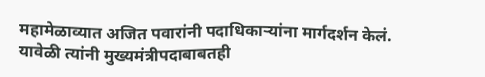महामेळाव्यात अजित पवारांनी पदाधिकाऱ्यांना मार्गदर्शन केलं. यावेळी त्यांनी मुख्यमंत्रीपदाबाबतही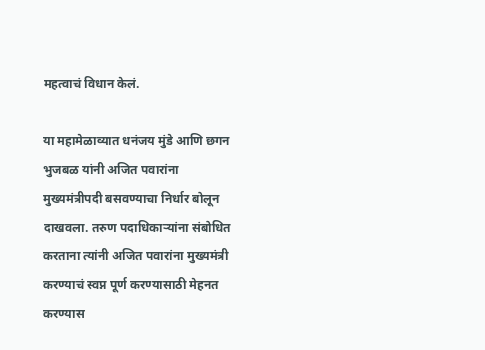महत्वाचं विधान केलं.

या महामेळाव्यात धनंजय मुंडे आणि छगन भुजबळ यांनी अजित पवारांना मुख्यमंत्रीपदी बसवण्याचा निर्धार बोलून दाखवला. तरुण पदाधिकाऱ्यांना संबोधित करताना त्यांनी अजित पवारांना मुख्यमंत्री करण्याचं स्वप्न पूर्ण करण्यासाठी मेहनत करण्यास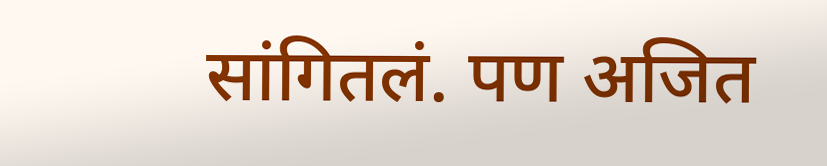सांगितलं. पण अजित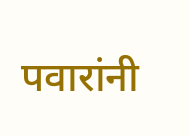पवारांनी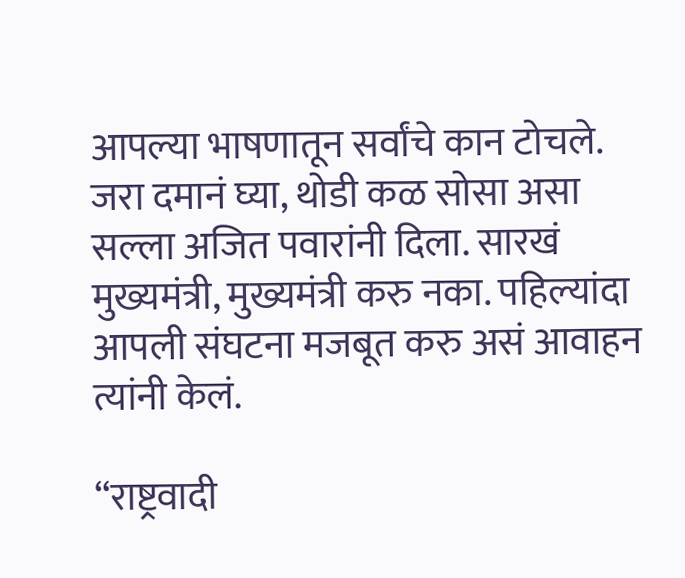आपल्या भाषणातून सर्वांचे कान टोचले. जरा दमानं घ्या, थोडी कळ सोसा असा सल्ला अजित पवारांनी दिला. सारखं मुख्यमंत्री, मुख्यमंत्री करु नका. पहिल्यांदा आपली संघटना मजबूत करु असं आवाहन त्यांनी केलं.

“राष्ट्रवादी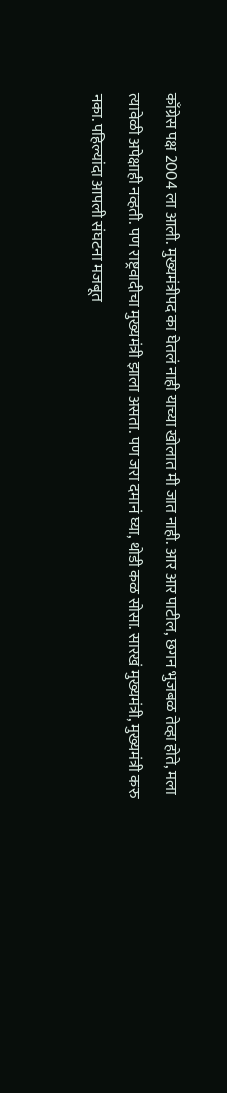काँग्रेस पक्ष 2004 ला आली. मुख्यमंत्रीपद का घेतलं नाही याच्या खोलात मी जात नाही. आर आर पाटील, छगन भुजबळ तेव्हा होते, मला त्यावेळी अपेक्षाही नव्हती. पण राष्ट्रवादीचा मुख्यमंत्री झाला असता. पण जरा दमानं घ्या, थोडी कळ सोसा. सारखं मुख्यमंत्री, मुख्यमंत्री करु नका. पहिल्यांदा आपली संघटना मजबूत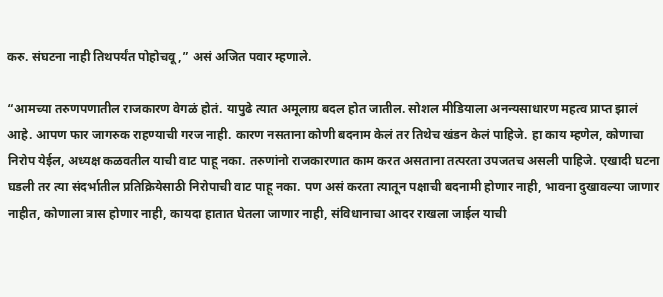करु. संघटना नाही तिथपर्यंत पोहोचवू,” असं अजित पवार म्हणाले.

“आमच्या तरुणपणातील राजकारण वेगळं होतं. यापुढे त्यात अमूलाग्र बदल होत जातील. सोशल मीडियाला अनन्यसाधारण महत्व प्राप्त झालं आहे. आपण फार जागरुक राहण्याची गरज नाही. कारण नसताना कोणी बदनाम केलं तर तिथेच खंडन केलं पाहिजे. हा काय म्हणेल, कोणाचा निरोप येईल, अध्यक्ष कळवतील याची वाट पाहू नका. तरुणांनो राजकारणात काम करत असताना तत्परता उपजतच असली पाहिजे. एखादी घटना घडली तर त्या संदर्भातील प्रतिक्रियेसाठी निरोपाची वाट पाहू नका. पण असं करता त्यातून पक्षाची बदनामी होणार नाही, भावना दुखावल्या जाणार नाहीत, कोणाला त्रास होणार नाही, कायदा हातात घेतला जाणार नाही, संविधानाचा आदर राखला जाईल याची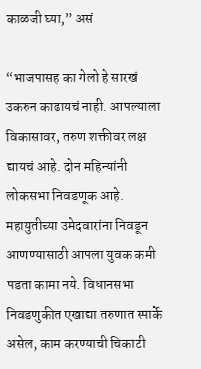काळजी घ्या,” असं

“भाजपासह का गेलो हे सारखं उकरुन काढायचं नाही. आपल्याला विकासावर, तरुण शक्तीवर लक्ष द्यायचं आहे. दोन महिन्यांनी लोकसभा निवडणूक आहे. महायुतीच्या उमेदवारांना निवडून आणण्यासाठी आपला युवक कमी पडता कामा नये. विधानसभा निवडणुकीत एखाद्या तरुणात स्पार्के असेल, काम करण्याची चिकाटी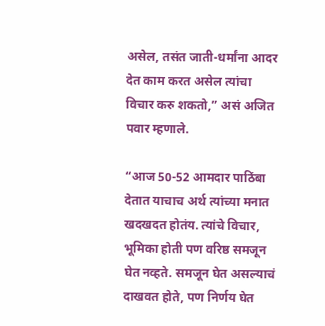असेल, तसंत जाती-धर्मांना आदर देत काम करत असेल त्यांचा विचार करु शकतो,” असं अजित पवार म्हणाले.

“आज 50-52 आमदार पाठिंबा देतात याचाच अर्थ त्यांच्या मनात खदखदत होतंय. त्यांचे विचार, भूमिका होती पण वरिष्ठ समजून घेत नव्हते. समजून घेत असल्याचं दाखवत होते, पण निर्णय घेत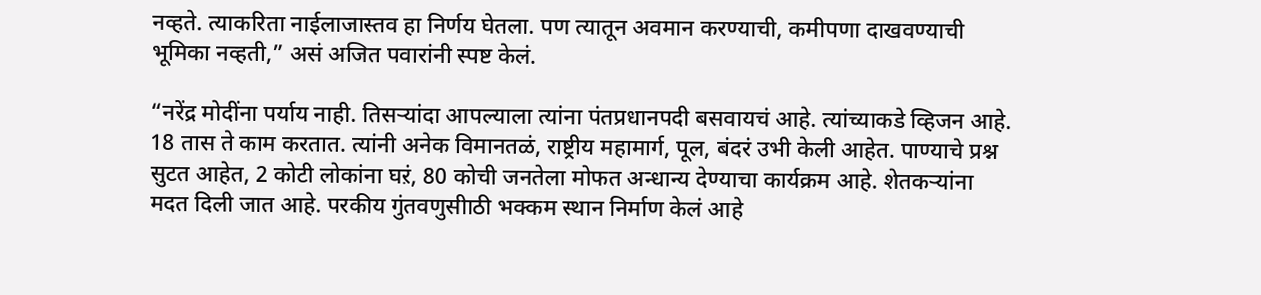नव्हते. त्याकरिता नाईलाजास्तव हा निर्णय घेतला. पण त्यातून अवमान करण्याची, कमीपणा दाखवण्याची भूमिका नव्हती,” असं अजित पवारांनी स्पष्ट केलं.

“नरेंद्र मोदींना पर्याय नाही. तिसऱ्यांदा आपल्याला त्यांना पंतप्रधानपदी बसवायचं आहे. त्यांच्याकडे व्हिजन आहे. 18 तास ते काम करतात. त्यांनी अनेक विमानतळं, राष्ट्रीय महामार्ग, पूल, बंदरं उभी केली आहेत. पाण्याचे प्रश्न सुटत आहेत, 2 कोटी लोकांना घऱं, 80 कोची जनतेला मोफत अन्धान्य देण्याचा कार्यक्रम आहे. शेतकऱ्यांना मदत दिली जात आहे. परकीय गुंतवणुसीाठी भक्कम स्थान निर्माण केलं आहे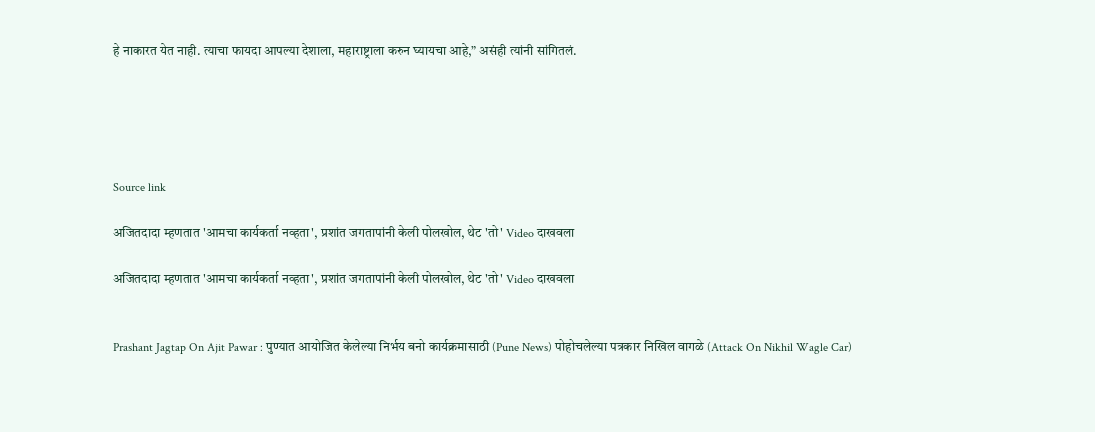हे नाकारत येत नाही. त्याचा फायदा आपल्या देशाला, महाराष्ट्राला करुन घ्यायचा आहे,” असंही त्यांनी सांगितलं.





Source link

अजितदादा म्हणतात 'आमचा कार्यकर्ता नव्हता', प्रशांत जगतापांनी केली पोलखोल, थेट 'तो' Video दाखवला

अजितदादा म्हणतात 'आमचा कार्यकर्ता नव्हता', प्रशांत जगतापांनी केली पोलखोल, थेट 'तो' Video दाखवला


Prashant Jagtap On Ajit Pawar : पुण्यात आयोजित केलेल्या निर्भय बनो कार्यक्रमासाठी (Pune News) पोहोचलेल्या पत्रकार निखिल वागळे (Attack On Nikhil Wagle Car)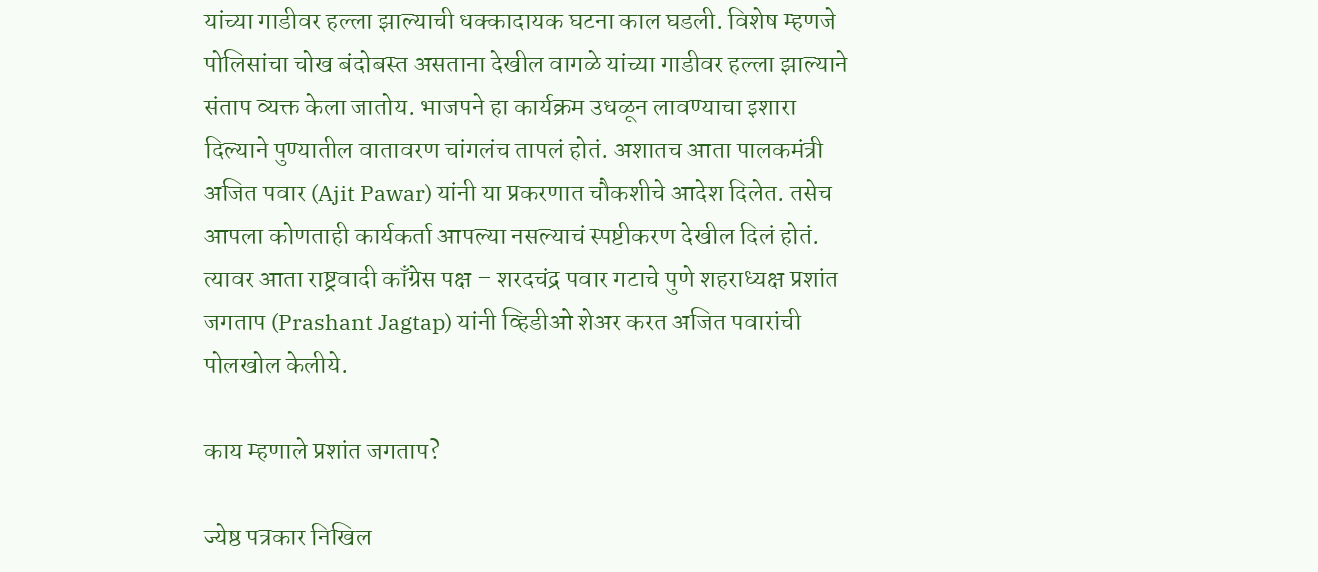यांच्या गाडीवर हल्ला झाल्याची धक्कादायक घटना काल घडली. विशेष म्हणजे पोलिसांचा चोख बंदोबस्त असताना देखील वागळे यांच्या गाडीवर हल्ला झाल्याने संताप व्यक्त केला जातोय. भाजपने हा कार्यक्रम उधळून लावण्याचा इशारा दिल्याने पुण्यातील वातावरण चांगलंच तापलं होतं. अशातच आता पालकमंत्री अजित पवार (Ajit Pawar) यांनी या प्रकरणात चौकशीचे आदेश दिलेत. तसेच आपला कोणताही कार्यकर्ता आपल्या नसल्याचं स्पष्टीकरण देखील दिलं होतं. त्यावर आता राष्ट्रवादी काँग्रेस पक्ष – शरदचंद्र पवार गटाचे पुणे शहराध्यक्ष प्रशांत जगताप (Prashant Jagtap) यांनी व्हिडीओ शेअर करत अजित पवारांची पोलखोल केलीये.

काय म्हणाले प्रशांत जगताप?

ज्येष्ठ पत्रकार निखिल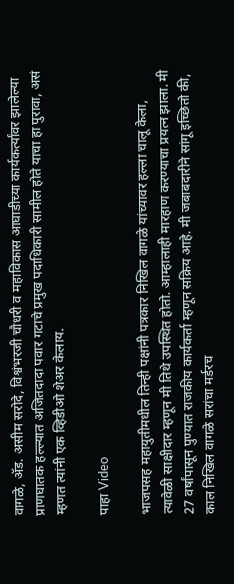वागळे, ॲड. असीम सरोदे, विश्वंभरजी चौधरी व महाविकास आघाडीच्या कार्यकर्त्यांवर झालेल्या प्राणघातक हल्ल्यात अजितदादा पवार गटाचे प्रमुख पदाधिकारी सामील होते याचा हा पुरावा, असं म्हणत त्यांनी एक व्हिडीओ शेअर केलाय.

पाहा Video

भाजपसह महायुतीमधील तिन्ही पक्षांनी पत्रकार निखिल वागळे यांच्यावर हल्ला चालू केला, त्यावेळी साक्षीदार म्हणून मी तिथे उपस्थित होतो. आम्हालाही मारहाण करण्याचा प्रयत्न झाला. मी 27 वर्षांपासून पुण्यात राजकीय कार्यकर्ता म्हणून सक्रिय आहे. मी जबाबदारीने सांगू इच्छितो की, काल निखिल वागळे सरांचा मर्डरच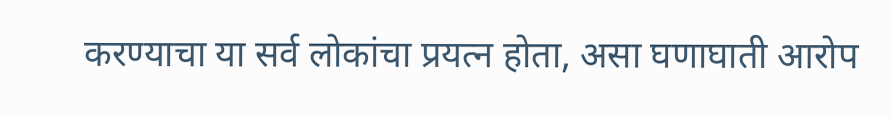करण्याचा या सर्व लोकांचा प्रयत्न होता, असा घणाघाती आरोप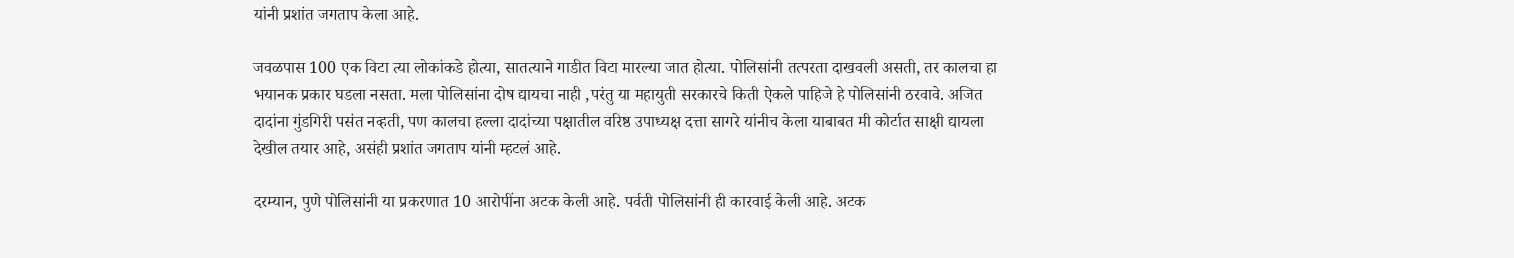यांनी प्रशांत जगताप केला आहे.

जवळपास 100 एक विटा त्या लोकांकडे होत्या, सातत्याने गाडीत विटा मारल्या जात होत्या. पोलिसांनी तत्परता दाखवली असती, तर कालचा हा भयानक प्रकार घडला नसता. मला पोलिसांना दोष द्यायचा नाही ,परंतु या महायुती सरकारचे किती ऐकले पाहिजे हे पोलिसांनी ठरवावे. अजित दादांना गुंडगिरी पसंत नव्हती, पण कालचा हल्ला दादांच्या पक्षातील वरिष्ठ उपाध्यक्ष दत्ता सागरे यांनीच केला याबाबत मी कोर्टात साक्षी द्यायला देखील तयार आहे, असंही प्रशांत जगताप यांनी म्हटलं आहे.

दरम्यान, पुणे पोलिसांनी या प्रकरणात 10 आरोपींना अटक केली आहे. पर्वती पोलिसांनी ही कारवाई केली आहे. अटक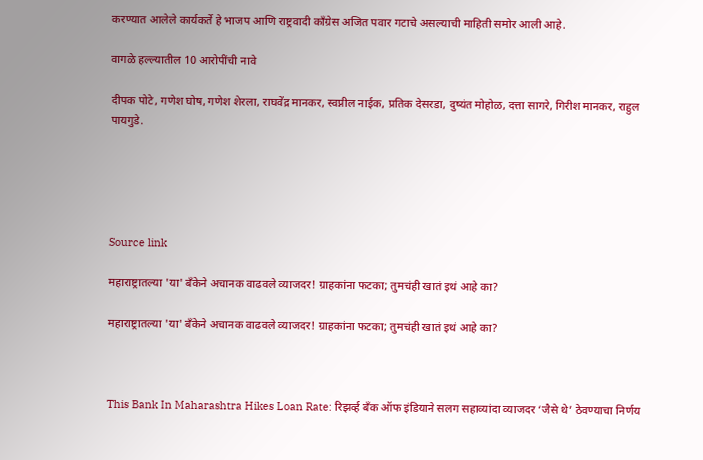करण्यात आलेले कार्यकर्ते हे भाजप आणि राष्ट्रवादी काँग्रेस अजित पवार गटाचे असल्याची माहिती समोर आली आहे.

वागळे हल्ल्यातील 10 आरोपींची नावे

दीपक पोटे, गणेश घोष, गणेश शेरला, राघवेंद्र मानकर, स्वप्नील नाईक, प्रतिक देसरडा, दुष्यंत मोहोळ, दत्ता सागरे, गिरीश मानकर, राहुल पायगुडे.





Source link

महाराष्ट्रातल्या 'या' बँकेने अचानक वाढवले व्याजदर! ग्राहकांना फटका; तुमचंही खातं इथं आहे का?

महाराष्ट्रातल्या 'या' बँकेने अचानक वाढवले व्याजदर! ग्राहकांना फटका; तुमचंही खातं इथं आहे का?



This Bank In Maharashtra Hikes Loan Rate: रिझर्व्ह बँक ऑफ इंडियाने सलग सहाव्यांदा व्याजदर ‘जैसे थे’ ठेवण्याचा निर्णय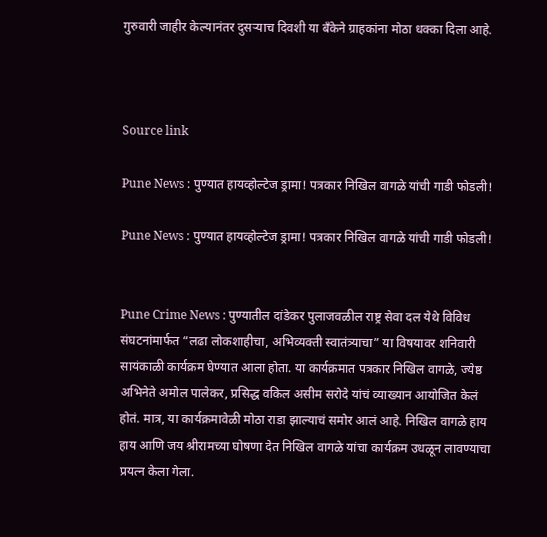गुरुवारी जाहीर केल्यानंतर दुसऱ्याच दिवशी या बँकेने ग्राहकांना मोठा धक्का दिला आहे.



Source link

Pune News : पुण्यात हायव्होल्टेज ड्रामा! पत्रकार निखिल वागळे यांची गाडी फोडली!

Pune News : पुण्यात हायव्होल्टेज ड्रामा! पत्रकार निखिल वागळे यांची गाडी फोडली!


Pune Crime News : पुण्यातील दांडेकर पुलाजवळील राष्ट्र सेवा दल येथे विविध संघटनांमार्फत “लढा लोकशाहीचा, अभिव्यक्ती स्वातंत्र्याचा” या विषयावर शनिवारी सायंकाळी कार्यक्रम घेण्यात आला होता. या कार्यक्रमात पत्रकार निखिल वागळे, ज्येष्ठ अभिनेते अमोल पालेकर, प्रसिद्ध वकिल असीम सरोदे यांचं व्याख्यान आयोजित केलं होतं. मात्र, या कार्यक्रमावेळी मोठा राडा झाल्याचं समोर आलं आहे. निखिल वागळे हाय हाय आणि जय श्रीरामच्या घोषणा देत निखिल वागळे यांचा कार्यक्रम उधळून लावण्याचा प्रयत्न केला गेला.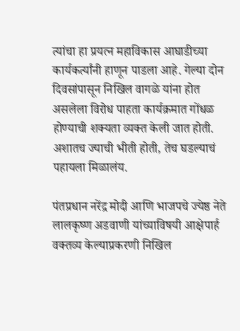त्यांचा हा प्रयत्न महाविकास आघाडीच्या कार्यकर्त्यांनी हाणून पाडला आहे. गेल्या दोन दिवसांपासून निखिल वागळे यांना होत असलेला विरोध पाहता कार्यक्रमात गोंधळ होण्याची शक्यता व्यक्त केली जात होती. अशातच ज्याची भीती होती, तेच घडल्याचं पहायला मिळालंय.

पंतप्रधान नरेंद्र मोदी आणि भाजपचे ज्येष्ठ नेते लालकृष्ण अडवाणी यांच्याविषयी आक्षेपार्ह वक्तव्य केल्याप्रकरणी निखिल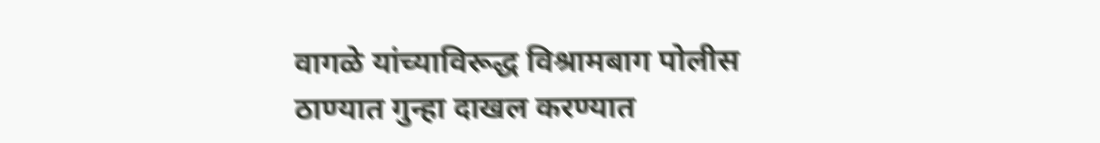वागळे यांच्याविरूद्ध विश्रामबाग पोलीस ठाण्यात गुन्हा दाखल करण्यात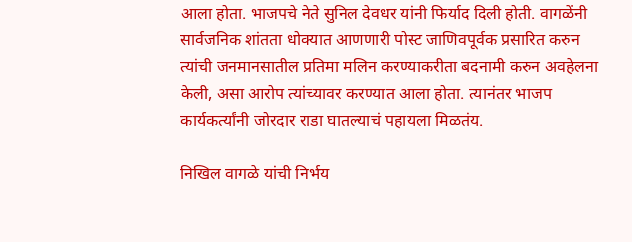आला होता. भाजपचे नेते सुनिल देवधर यांनी फिर्याद दिली होती. वागळेंनी सार्वजनिक शांतता धोक्यात आणणारी पोस्ट जाणिवपूर्वक प्रसारित करुन त्यांची जनमानसातील प्रतिमा मलिन करण्याकरीता बदनामी करुन अवहेलना केली, असा आरोप त्यांच्यावर करण्यात आला होता. त्यानंतर भाजप कार्यकर्त्यांनी जोरदार राडा घातल्याचं पहायला मिळतंय.

निखिल वागळे यांची निर्भय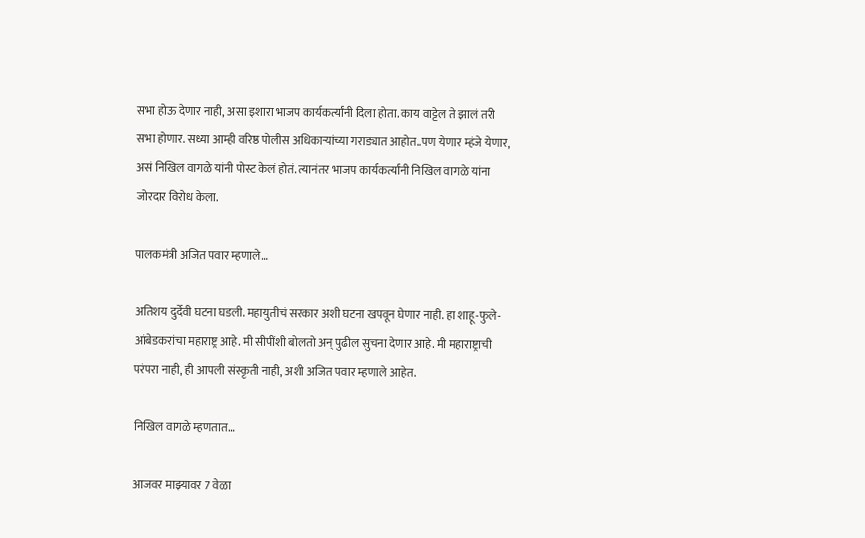सभा होऊ देणार नाही, असा इशारा भाजप कार्यकर्त्यांनी दिला होता. काय वाट्टेल ते झालं तरी सभा होणार. सध्या आम्ही वरिष्ठ पोलीस अधिकाऱ्यांच्या गराड्यात आहोत..पण येणार म्हंजे येणार, असं निखिल वागळे यांनी पोस्ट केलं होतं. त्यानंतर भाजप कार्यकर्त्यांनी निखिल वागळे यांना जोरदार विरोध केला.

पालकमंत्री अजित पवार म्हणाले…

अतिशय दुर्देवी घटना घडली. महायुतीचं सरकार अशी घटना खपवून घेणार नाही. हा शाहू-फुले-आंबेडकरांचा महाराष्ट्र आहे. मी सीपींशी बोलतो अन् पुढील सुचना देणार आहे. मी महाराष्ट्राची परंपरा नाही, ही आपली संस्कृती नाही, अशी अजित पवार म्हणाले आहेत.

निखिल वागळे म्हणतात…

आजवर माझ्यावर 7 वेळा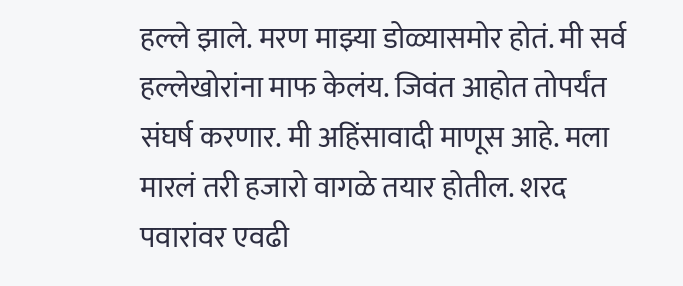हल्ले झाले. मरण माझ्या डोळ्यासमोर होतं. मी सर्व हल्लेखोरांना माफ केलंय. जिवंत आहोत तोपर्यंत संघर्ष करणार. मी अहिंसावादी माणूस आहे. मला मारलं तरी हजारो वागळे तयार होतील. शरद पवारांवर एवढी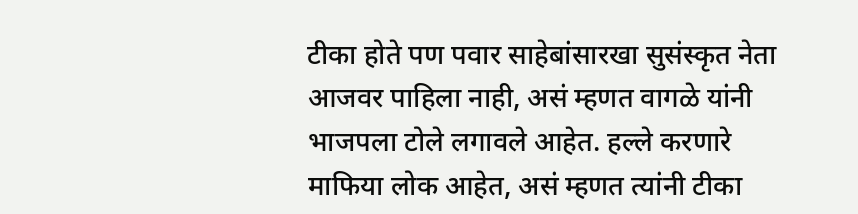टीका होते पण पवार साहेबांसारखा सुसंस्कृत नेता आजवर पाहिला नाही, असं म्हणत वागळे यांनी भाजपला टोले लगावले आहेत. हल्ले करणारे माफिया लोक आहेत, असं म्हणत त्यांनी टीका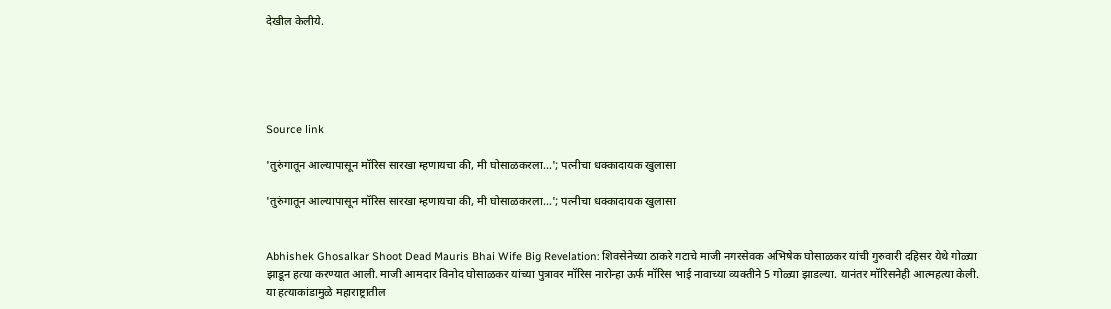देखील केलीये.





Source link

'तुरुंगातून आल्यापासून मॉरिस सारखा म्हणायचा की, मी घोसाळकरला…'; पत्नीचा धक्कादायक खुलासा

'तुरुंगातून आल्यापासून मॉरिस सारखा म्हणायचा की, मी घोसाळकरला…'; पत्नीचा धक्कादायक खुलासा


Abhishek Ghosalkar Shoot Dead Mauris Bhai Wife Big Revelation: शिवसेनेच्या ठाकरे गटाचे माजी नगरसेवक अभिषेक घोसाळकर यांची गुरुवारी दहिसर येथे गोळ्या झाडून हत्या करण्यात आली. माजी आमदार विनोद घोसाळकर यांच्या पुत्रावर मॉरिस नारोन्हा ऊर्फ मॉरिस भाई नावाच्या व्यक्तीने 5 गोळ्या झाडल्या. यानंतर मॉरिसनेही आत्महत्या केली. या हत्याकांडामुळे महाराष्ट्रातील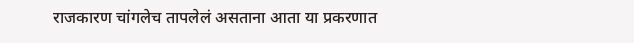राजकारण चांगलेच तापलेलं असताना आता या प्रकरणात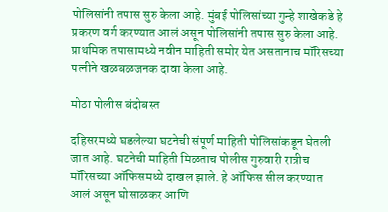पोलिसांनी तपास सुरु केला आहे. मुंबई पोलिसांच्या गुन्हे शाखेकडे हे प्रकरण वर्ग करण्यात आलं असून पोलिसांनी तपास सुरु केला आहे. प्राथमिक तपासामध्ये नवीन माहिती समोर येत असतानाच मॉरिसच्या पत्नीने खळबळजनक दावा केला आहे.

मोठा पोलीस बंदोबस्त

दहिसरमध्ये घडलेल्या घटनेची संपूर्ण माहिती पोलिसांकडून घेतली जात आहे. घटनेची माहिती मिळताच पोलीस गुरुवारी रात्रीच मॉरिसच्या ऑफिसमध्ये दाखल झाले. हे ऑफिस सील करण्यात आलं असून घोसाळकर आणि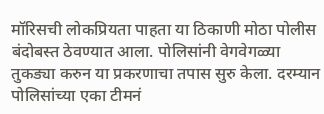मॉरिसची लोकप्रियता पाहता या ठिकाणी मोठा पोलीस बंदोबस्त ठेवण्यात आला. पोलिसांनी वेगवेगळ्या तुकड्या करुन या प्रकरणाचा तपास सुरु केला. दरम्यान पोलिसांच्या एका टीमनं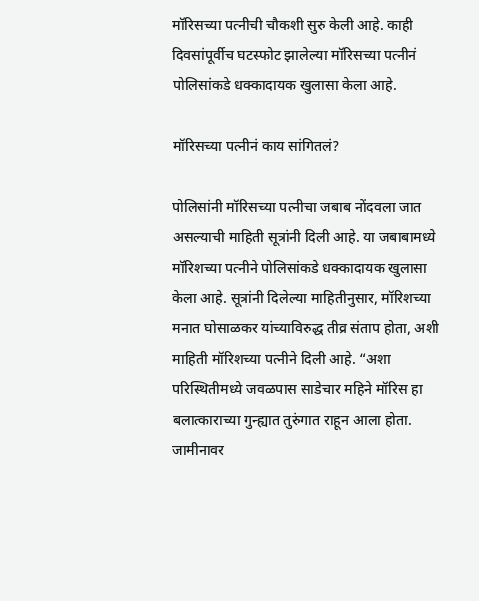मॉरिसच्या पत्नीची चौकशी सुरु केली आहे. काही दिवसांपूर्वीच घटस्फोट झालेल्या मॉरिसच्या पत्नीनं पोलिसांकडे धक्कादायक खुलासा केला आहे.

मॉरिसच्या पत्नीनं काय सांगितलं?

पोलिसांनी मॉरिसच्या पत्नीचा जबाब नोंदवला जात असल्याची माहिती सूत्रांनी दिली आहे. या जबाबामध्ये मॉरिशच्या पत्नीने पोलिसांकडे धक्कादायक खुलासा केला आहे. सूत्रांनी दिलेल्या माहितीनुसार, मॉरिशच्या मनात घोसाळकर यांच्याविरुद्ध तीव्र संताप होता, अशी माहिती मॉरिशच्या पत्नीने दिली आहे. “अशा परिस्थितीमध्ये जवळपास साडेचार महिने मॉरिस हा बलात्काराच्या गुन्ह्यात तुरुंगात राहून आला होता. जामीनावर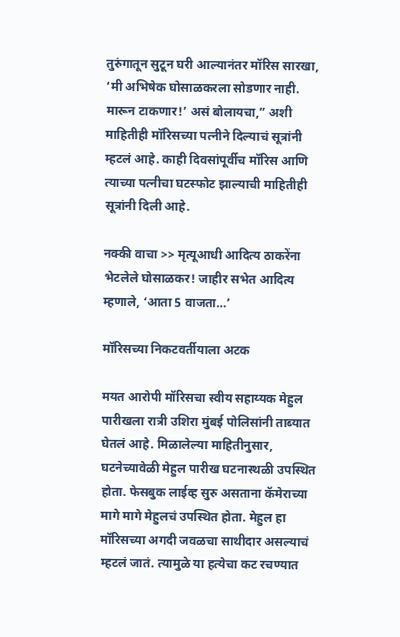तुरुंगातून सुटून घरी आल्यानंतर मॉरिस सारखा, ‘मी अभिषेक घोसाळकरला सोडणार नाही. मारून टाकणार!’ असं बोलायचा,” अशी माहितीही मॉरिसच्या पत्नीने दिल्याचं सूत्रांनी म्हटलं आहे. काही दिवसांपूर्वीच मॉरिस आणि त्याच्या पत्नीचा घटस्फोट झाल्याची माहितीही सूत्रांनी दिली आहे.

नक्की वाचा >> मृत्यूआधी आदित्य ठाकरेंना भेटलेले घोसाळकर! जाहीर सभेत आदित्य म्हणाले, ‘आता 5 वाजता…’

मॉरिसच्या निकटवर्तीयाला अटक

मयत आरोपी मॉरिसचा स्वीय सहाय्यक मेहुल पारीखला रात्री उशिरा मुंबई पोलिसांनी ताब्यात घेतलं आहे. मिळालेल्या माहितीनुसार, घटनेच्यावेळी मेहुल पारीख घटनास्थळी उपस्थित होता. फेसबुक लाईव्ह सुरु असताना कॅमेराच्या मागे मागे मेहुलचं उपस्थित होता. मेहुल हा मॉरिसच्या अगदी जवळचा साथीदार असल्याचं म्हटलं जातं. त्यामुळे या हत्येचा कट रचण्यात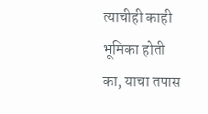त्याचीही काही भूमिका होती का, याचा तपास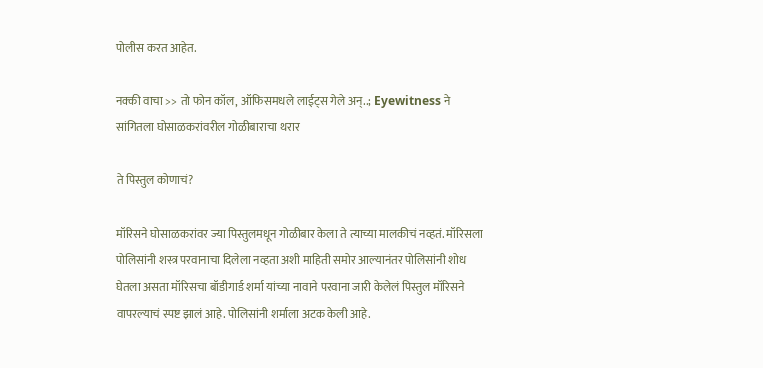पोलीस करत आहेत.

नक्की वाचा >> तो फोन कॉल, ऑफिसमधले लाईट्स गेले अन्..; Eyewitness ने सांगितला घोसाळकरांवरील गोळीबाराचा थरार

ते पिस्तुल कोणाचं?

मॉरिसने घोसाळकरांवर ज्या पिस्तुलमधून गोळीबार केला ते त्याच्या मालकीचं नव्हतं. मॉरिसला पोलिसांनी शस्त्र परवानाचा दिलेला नव्हता अशी माहिती समोर आल्यानंतर पोलिसांनी शोध घेतला असता मॉरिसचा बॉडीगार्ड शर्मा यांच्या नावाने परवाना जारी केलेलं पिस्तुल मॉरिसने वापरल्याचं स्पष्ट झालं आहे. पोलिसांनी शर्माला अटक केली आहे.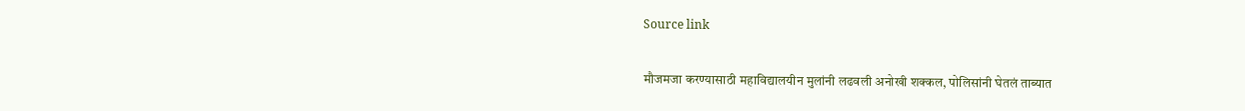Source link

मौजमजा करण्यासाठी महाविद्यालयीन मुलांनी लढवली अनोखी शक्कल, पोलिसांनी घेतलं ताब्यात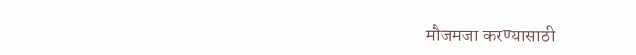मौजमजा करण्यासाठी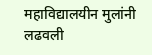महाविद्यालयीन मुलांनी लढवली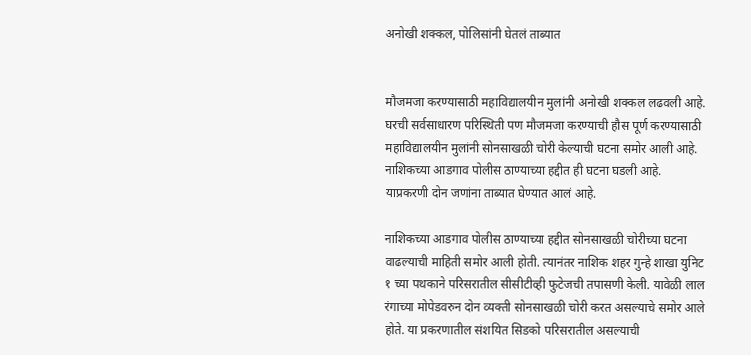अनोखी शक्कल, पोलिसांनी घेतलं ताब्यात


मौजमजा करण्यासाठी महाविद्यालयीन मुलांनी अनोखी शक्कल लढवली आहे. घरची सर्वसाधारण परिस्थिती पण मौजमजा करण्याची हौस पूर्ण करण्यासाठी महाविद्यालयीन मुलांनी सोनसाखळी चोरी केल्याची घटना समोर आली आहे. नाशिकच्या आडगाव पोलीस ठाण्याच्या हद्दीत ही घटना घडली आहे. याप्रकरणी दोन जणांना ताब्यात घेण्यात आलं आहे.

नाशिकच्या आडगाव पोलीस ठाण्याच्या हद्दीत सोनसाखळी चोरीच्या घटना वाढल्याची माहिती समोर आली होती. त्यानंतर नाशिक शहर गुन्हे शाखा युनिट १ च्या पथकाने परिसरातील सीसीटीव्ही फुटेजची तपासणी केली. यावेळी लाल रंगाच्या मोपेडवरुन दोन व्यक्ती सोनसाखळी चोरी करत असल्याचे समोर आले होते. या प्रकरणातील संशयित सिडको परिसरातील असल्याची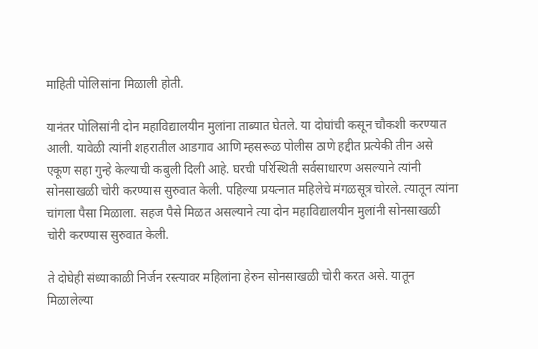माहिती पोलिसांना मिळाली होती.

यानंतर पोलिसांनी दोन महाविद्यालयीन मुलांना ताब्यात घेतले. या दोघांची कसून चौकशी करण्यात आली. यावेळी त्यांनी शहरातील आडगाव आणि म्हसरूळ पोलीस ठाणे हद्दीत प्रत्येकी तीन असे एकूण सहा गुन्हे केल्याची कबुली दिली आहे. घरची परिस्थिती सर्वसाधारण असल्याने त्यांनी सोनसाखळी चोरी करण्यास सुरुवात केली. पहिल्या प्रयत्नात महिलेचे मंगळसूत्र चोरले. त्यातून त्यांना चांगला पैसा मिळाला. सहज पैसे मिळत असल्याने त्या दोन महाविद्यालयीन मुलांनी सोनसाखळी चोरी करण्यास सुरुवात केली.

ते दोघेही संध्याकाळी निर्जन रस्त्यावर महिलांना हेरुन सोनसाखळी चोरी करत असे. यातून मिळालेल्या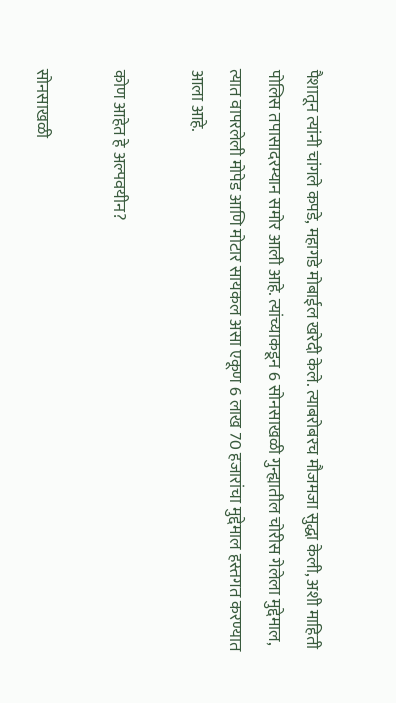पैशातून त्यांनी चांगले कपडे, महागडे मोबाईल खरेदी केले. त्याबरोबरच मौजमजा सुद्धा केली, अशी माहिती पोलिस तपासादरम्यान समोर आली आहे. त्यांच्याकडून 6 सोनसाखळी गुन्ह्यातील चोरीस गेलेला मुद्देमाल, त्यात वापरलेली मोपेड आणि मोटार सायकल असा एकूण 6 लाख 70 हजारांचा मुद्देमाल हस्तगत करण्यात आला आहे.

कोण आहेत हे अल्पवयीन?

सोनसाखळी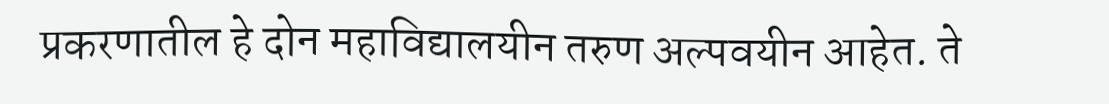प्रकरणातील हे दोन महाविद्यालयीन तरुण अल्पवयीन आहेत. ते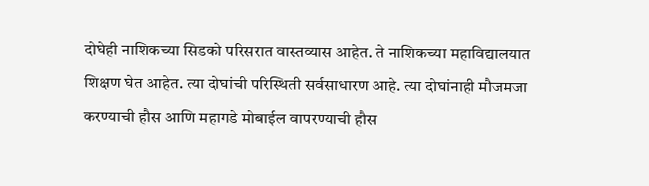दोघेही नाशिकच्या सिडको परिसरात वास्तव्यास आहेत. ते नाशिकच्या महाविद्यालयात शिक्षण घेत आहेत. त्या दोघांची परिस्थिती सर्वसाधारण आहे. त्या दोघांनाही मौजमजा करण्याची हौस आणि महागडे मोबाईल वापरण्याची हौस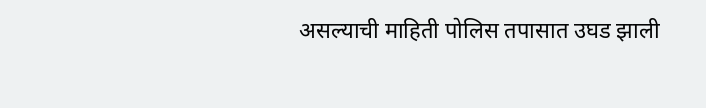असल्याची माहिती पोलिस तपासात उघड झाली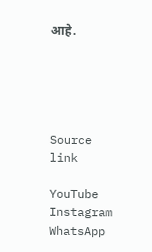आहे.





Source link

YouTube
Instagram
WhatsApp